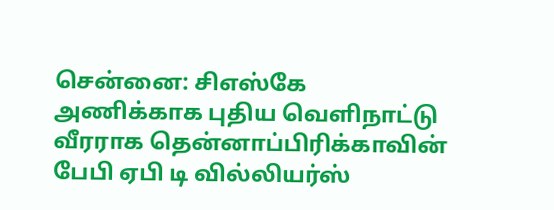சென்னை: சிஎஸ்கே அணிக்காக புதிய வெளிநாட்டு வீரராக தென்னாப்பிரிக்காவின் பேபி ஏபி டி வில்லியர்ஸ்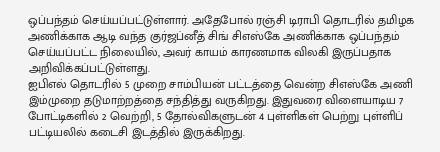ஒப்பந்தம் செய்யப்பட்டுள்ளார். அதேபோல் ரஞ்சி டிராபி தொடரில் தமிழக அணிக்காக ஆடி வந்த குர்ஜப்னீத் சிங் சிஎஸ்கே அணிக்காக ஒப்பந்தம் செய்யப்பட்ட நிலையில், அவர் காயம் காரணமாக விலகி இருப்பதாக அறிவிக்கப்பட்டுள்ளது.
ஐபிஎல் தொடரில் 5 முறை சாம்பியன் பட்டத்தை வென்ற சிஎஸ்கே அணி இம்முறை தடுமாற்றத்தை சந்தித்து வருகிறது. இதுவரை விளையாடிய 7 போட்டிகளில் 2 வெற்றி, 5 தோல்விகளுடன் 4 புள்ளிகள் பெற்று புள்ளிப் பட்டியலில் கடைசி இடத்தில் இருக்கிறது.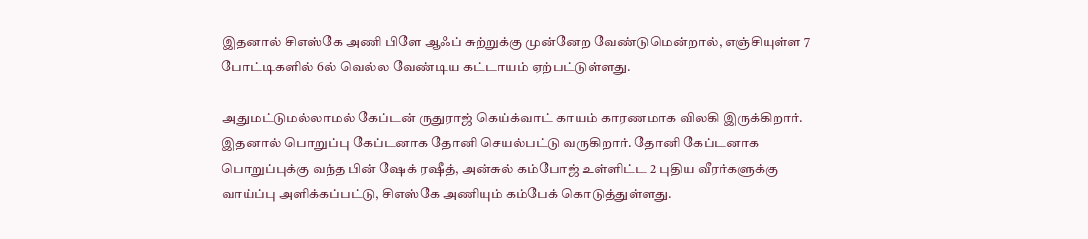இதனால் சிஎஸ்கே அணி பிளே ஆஃப் சுற்றுக்கு முன்னேற வேண்டுமென்றால், எஞ்சியுள்ள 7 போட்டிகளில் 6ல் வெல்ல வேண்டிய கட்டாயம் ஏற்பட்டுள்ளது.

அதுமட்டுமல்லாமல் கேப்டன் ருதுராஜ் கெய்க்வாட் காயம் காரணமாக விலகி இருக்கிறார். இதனால் பொறுப்பு கேப்டனாக தோனி செயல்பட்டு வருகிறார். தோனி கேப்டனாக பொறுப்புக்கு வந்த பின் ஷேக் ரஷீத், அன்சுல் கம்போஜ் உள்ளிட்ட 2 புதிய வீரர்களுக்கு வாய்ப்பு அளிக்கப்பட்டு, சிஎஸ்கே அணியும் கம்பேக் கொடுத்துள்ளது.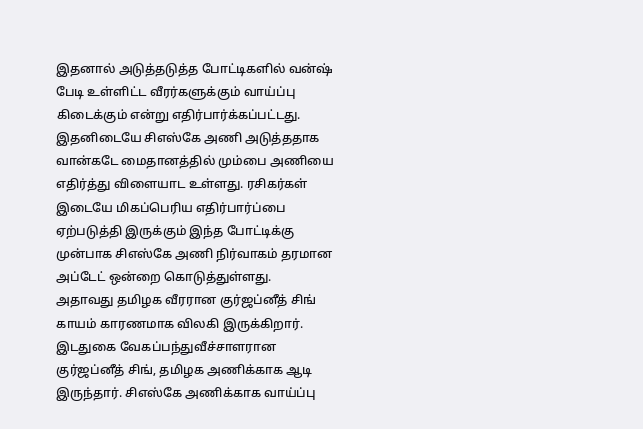இதனால் அடுத்தடுத்த போட்டிகளில் வன்ஷ் பேடி உள்ளிட்ட வீரர்களுக்கும் வாய்ப்பு கிடைக்கும் என்று எதிர்பார்க்கப்பட்டது. இதனிடையே சிஎஸ்கே அணி அடுத்ததாக வான்கடே மைதானத்தில் மும்பை அணியை எதிர்த்து விளையாட உள்ளது. ரசிகர்கள் இடையே மிகப்பெரிய எதிர்பார்ப்பை ஏற்படுத்தி இருக்கும் இந்த போட்டிக்கு முன்பாக சிஎஸ்கே அணி நிர்வாகம் தரமான அப்டேட் ஒன்றை கொடுத்துள்ளது.
அதாவது தமிழக வீரரான குர்ஜப்னீத் சிங் காயம் காரணமாக விலகி இருக்கிறார். இடதுகை வேகப்பந்துவீச்சாளரான குர்ஜப்னீத் சிங், தமிழக அணிக்காக ஆடி இருந்தார். சிஎஸ்கே அணிக்காக வாய்ப்பு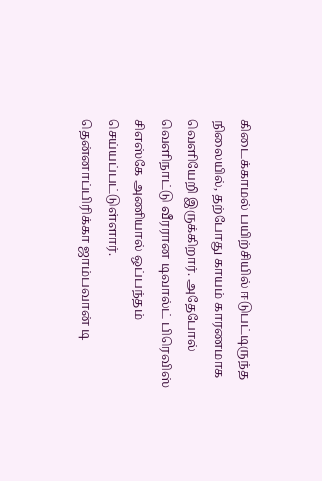கிடைக்காமல் பயிற்சியில் ஈடுபட்டிருந்த நிலையில், தற்போது காயம் காரணமாக வெளியேறி இருக்கிறார். அதேபோல் வெளிநாட்டு வீரரான டிவால்ட் பிரெவிஸ் சிஎஸ்கே அணியால் ஒப்பந்தம் செய்யப்பட்டுள்ளார்.
தென்னாப்பிரிக்கா ஜாம்பவான் டி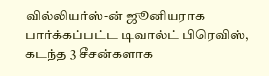வில்லியர்ஸ்-ன் ஜூனியராக பார்க்கப்பட்ட டிவால்ட் பிரெவிஸ், கடந்த 3 சீசன்களாக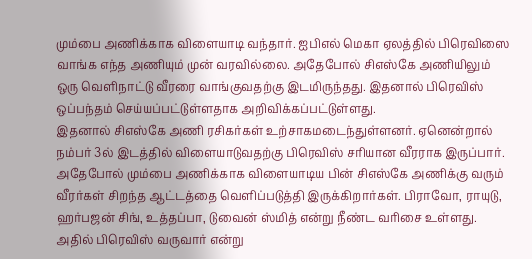மும்பை அணிக்காக விளையாடி வந்தார். ஐபிஎல் மெகா ஏலத்தில் பிரெவிஸை வாங்க எந்த அணியும் முன் வரவில்லை. அதேபோல் சிஎஸ்கே அணியிலும் ஒரு வெளிநாட்டு வீரரை வாங்குவதற்கு இடமிருந்தது. இதனால் பிரெவிஸ் ஒப்பந்தம் செய்யப்பட்டுள்ளதாக அறிவிக்கப்பட்டுள்ளது.
இதனால் சிஎஸ்கே அணி ரசிகர்கள் உற்சாகமடைந்துள்ளனர். ஏனென்றால் நம்பர் 3ல் இடத்தில் விளையாடுவதற்கு பிரெவிஸ் சரியான வீரராக இருப்பார். அதேபோல் மும்பை அணிக்காக விளையாடிய பின் சிஎஸ்கே அணிக்கு வரும் வீரர்கள் சிறந்த ஆட்டத்தை வெளிப்படுத்தி இருக்கிறார்கள். பிராவோ, ராயுடு, ஹர்பஜன் சிங், உத்தப்பா, டுவைன் ஸ்மித் என்று நீண்ட வரிசை உள்ளது. அதில் பிரெவிஸ் வருவார் என்று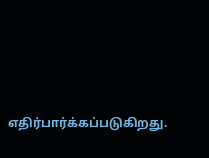எதிர்பார்க்கப்படுகிறது.